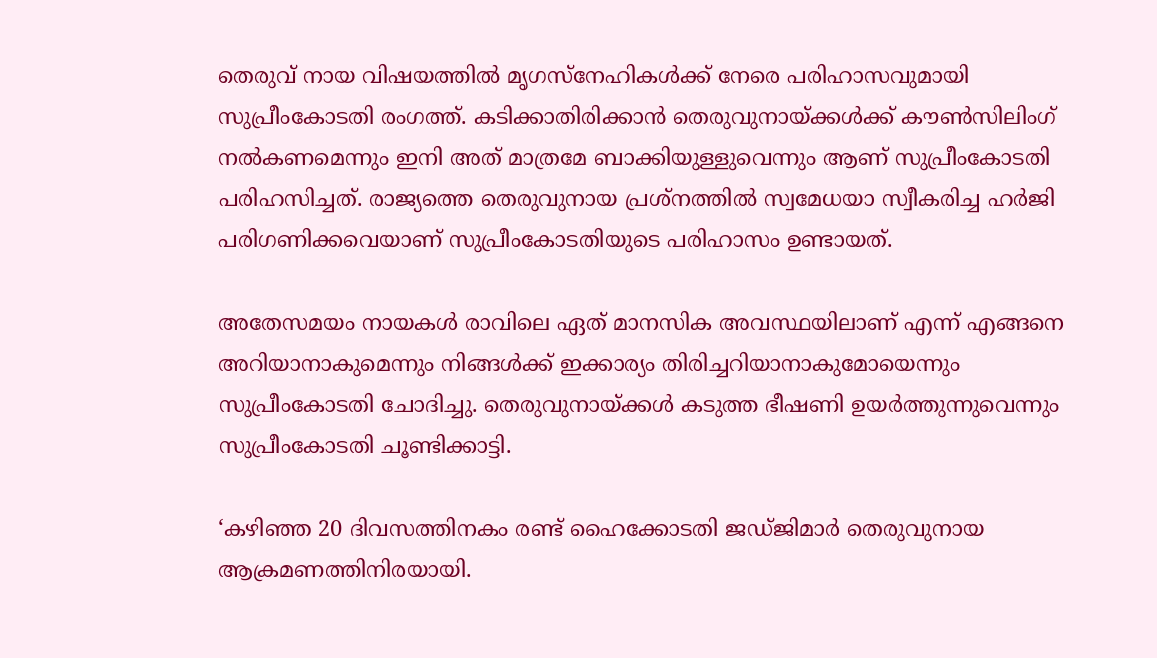തെരുവ് നായ വിഷയത്തിൽ മൃഗസ്‌നേഹികൾക്ക് നേരെ പരിഹാസവുമായി സുപ്രീംകോടതി രംഗത്ത്. കടിക്കാതിരിക്കാന്‍ തെരുവുനായ്ക്കൾക്ക് കൗണ്‍സിലിംഗ് നല്‍കണമെന്നും ഇനി അത് മാത്രമേ ബാക്കിയുള്ളുവെന്നും ആണ് സുപ്രീംകോടതി പരിഹസിച്ചത്. രാജ്യത്തെ തെരുവുനായ പ്രശ്നത്തില്‍ സ്വമേധയാ സ്വീകരിച്ച ഹര്‍ജി പരിഗണിക്കവെയാണ് സുപ്രീംകോടതിയുടെ പരിഹാസം ഉണ്ടായത്.

അതേസമയം നായകള്‍ രാവിലെ ഏത് മാനസിക അവസ്ഥയിലാണ് എന്ന് എങ്ങനെ അറിയാനാകുമെന്നും നിങ്ങള്‍ക്ക് ഇക്കാര്യം തിരിച്ചറിയാനാകുമോയെന്നും സുപ്രീംകോടതി ചോദിച്ചു. തെരുവുനായ്ക്കള്‍ കടുത്ത ഭീഷണി ഉയര്‍ത്തുന്നുവെന്നും സുപ്രീംകോടതി ചൂണ്ടിക്കാട്ടി.

‘കഴിഞ്ഞ 20 ദിവസത്തിനകം രണ്ട് ഹൈക്കോടതി ജഡ്ജിമാര്‍ തെരുവുനായ ആക്രമണത്തിനിരയായി.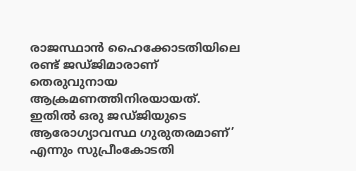രാജസ്ഥാന്‍ ഹൈക്കോടതിയിലെ രണ്ട് ജഡ്ജിമാരാണ് തെരുവുനായ ആക്രമണത്തിനിരയായത്. ഇതില്‍ ഒരു ജഡ്ജിയുടെ ആരോഗ്യാവസ്ഥ ഗുരുതരമാണ്’ എന്നും സുപ്രീംകോടതി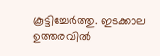കൂട്ടിച്ചേർത്തു. ഇടക്കാല ഉത്തരവില്‍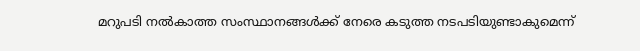മറുപടി നല്‍കാത്ത സംസ്ഥാനങ്ങള്‍ക്ക് നേരെ കടുത്ത നടപടിയുണ്ടാകുമെന്ന്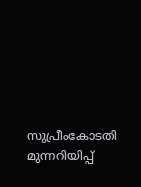സുപ്രീംകോടതി മുന്നറിയിപ്പ്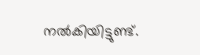നല്‍കിയിട്ടുണ്ട്.